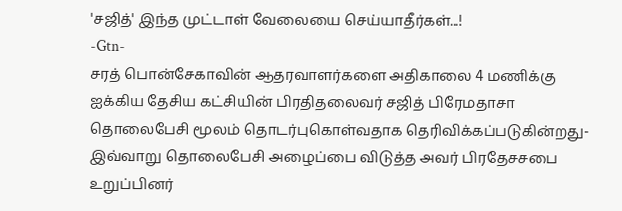'சஜித்' இந்த முட்டாள் வேலையை செய்யாதீர்கள்...!
-Gtn-
சரத் பொன்சேகாவின் ஆதரவாளர்களை அதிகாலை 4 மணிக்கு ஐக்கிய தேசிய கட்சியின் பிரதிதலைவர் சஜித் பிரேமதாசா தொலைபேசி மூலம் தொடர்புகொள்வதாக தெரிவிக்கப்படுகின்றது- இவ்வாறு தொலைபேசி அழைப்பை விடுத்த அவர் பிரதேசசபை உறுப்பினர்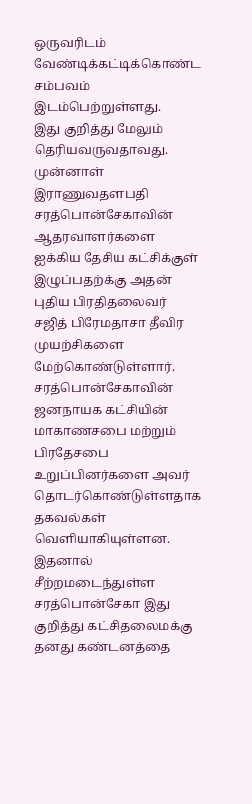ஒருவரிடம் வேண்டிக்கட்டிக்கொண்ட சம்பவம் இடம்பெற்றுள்ளது.
இது குறித்து மேலும் தெரியவருவதாவது.
முன்னாள் இராணுவதளபதி சரத்பொன்சேகாவின் ஆதரவாளர்களை ஐக்கிய தேசிய கட்சிக்குள் இழுப்பதற்க்கு அதன் புதிய பிரதிதலைவர் சஜித் பிரேமதாசா தீவிர முயற்சிகளை மேற்கொண்டுள்ளார்.
சரத்பொன்சேகாவின் ஜனநாயக கட்சியின் மாகாணசபை மற்றும் பிரதேசபை உறுப்பினர்களை அவர் தொடர்கொண்டுள்ளதாக தகவல்கள் வெளியாகியுள்ளன.
இதனால் சீற்றமடைந்துள்ள சரத்பொன்சேகா இது குறித்து கட்சிதலைமக்கு தனது கண்டனத்தை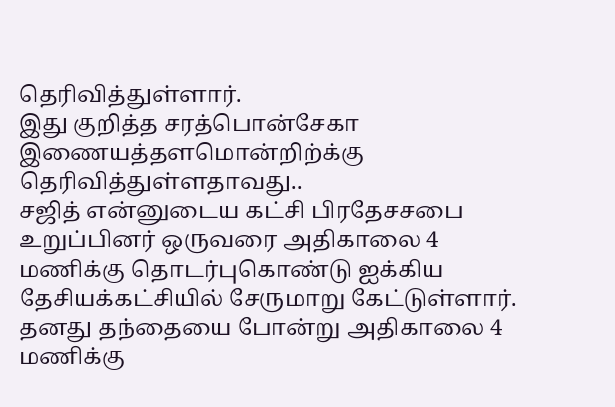தெரிவித்துள்ளார்.
இது குறித்த சரத்பொன்சேகா இணையத்தளமொன்றிற்க்கு தெரிவித்துள்ளதாவது..
சஜித் என்னுடைய கட்சி பிரதேசசபை உறுப்பினர் ஒருவரை அதிகாலை 4 மணிக்கு தொடர்புகொண்டு ஐக்கிய தேசியக்கட்சியில் சேருமாறு கேட்டுள்ளார்.
தனது தந்தையை போன்று அதிகாலை 4 மணிக்கு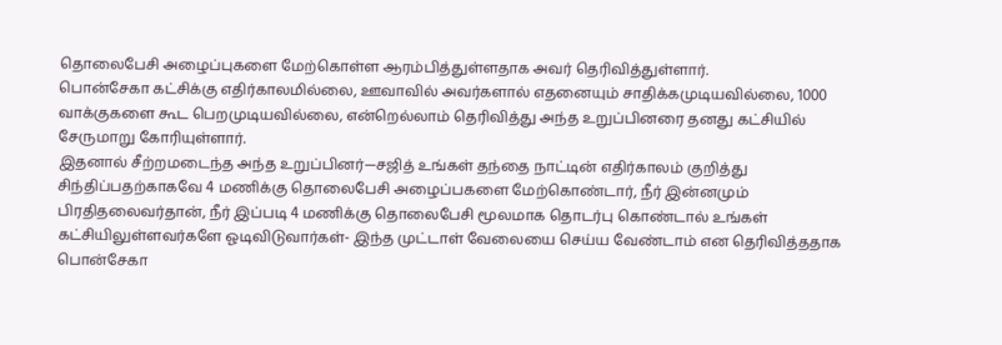தொலைபேசி அழைப்புகளை மேற்கொள்ள ஆரம்பித்துள்ளதாக அவர் தெரிவித்துள்ளார்.
பொன்சேகா கட்சிக்கு எதிர்காலமில்லை, ஊவாவில் அவர்களால் எதனையும் சாதிக்கமுடியவில்லை, 1000 வாக்குகளை கூட பெறமுடியவில்லை, என்றெல்லாம் தெரிவித்து அந்த உறுப்பினரை தனது கட்சியில் சேருமாறு கோரியுள்ளார்.
இதனால் சீற்றமடைந்த அந்த உறுப்பினர்—சஜித் உங்கள் தந்தை நாட்டின் எதிர்காலம் குறித்து சிந்திப்பதற்காகவே 4 மணிக்கு தொலைபேசி அழைப்பகளை மேற்கொண்டார், நீர் இன்னமும் பிரதிதலைவர்தான், நீர் இப்படி 4 மணிக்கு தொலைபேசி மூலமாக தொடர்பு கொண்டால் உங்கள் கட்சியிலுள்ளவர்களே ஓடிவிடுவார்கள்- இந்த முட்டாள் வேலையை செய்ய வேண்டாம் என தெரிவித்ததாக பொன்சேகா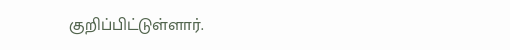குறிப்பிட்டுள்ளார்.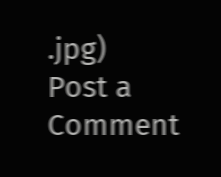.jpg)
Post a Comment